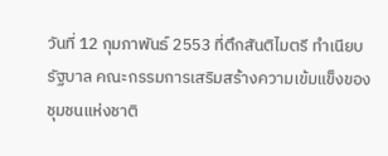วันที่ 12 กุมภาพันธ์ 2553 ที่ตึกสันติไมตรี ทำเนียบรัฐบาล คณะกรรมการเสริมสร้างความเข้มแข็งของชุมชนแห่งชาติ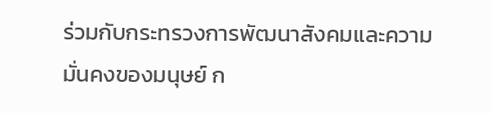ร่วมกับกระทรวงการพัฒนาสังคมและความมั่นคงของมนุษย์ ก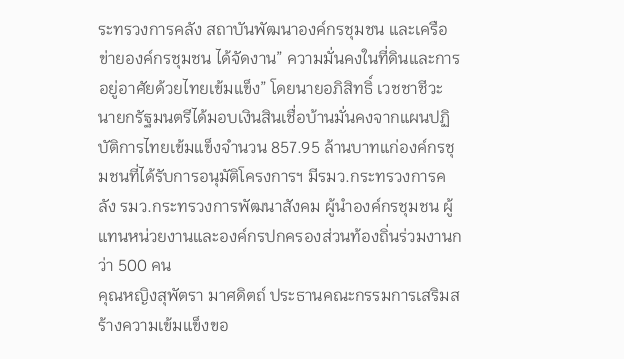ระทรวงการคลัง สถาบันพัฒนาองค์กรชุมชน และเครือข่ายองค์กรชุมชน ได้จัดงาน” ความมั่นคงในที่ดินและการอยู่อาศัยด้วยไทยเข้มแข็ง” โดยนายอภิสิทธิ์ เวชชาชีวะ นายกรัฐมนตรีได้มอบเงินสินเชื่อบ้านมั่นคงจากแผนปฏิบัติการไทยเข้มแข็งจำนวน 857.95 ล้านบาทแก่องค์กรชุมชนที่ได้รับการอนุมัติโครงการฯ มีรมว.กระทรวงการคลัง รมว.กระทรวงการพัฒนาสังคม ผู้นำองค์กรชุมชน ผู้แทนหน่วยงานและองค์กรปกครองส่วนท้องถิ่นร่วมงานกว่า 500 คน
คุณหญิงสุพัตรา มาศดิตถ์ ประธานคณะกรรมการเสริมสร้างความเข้มแข็งขอ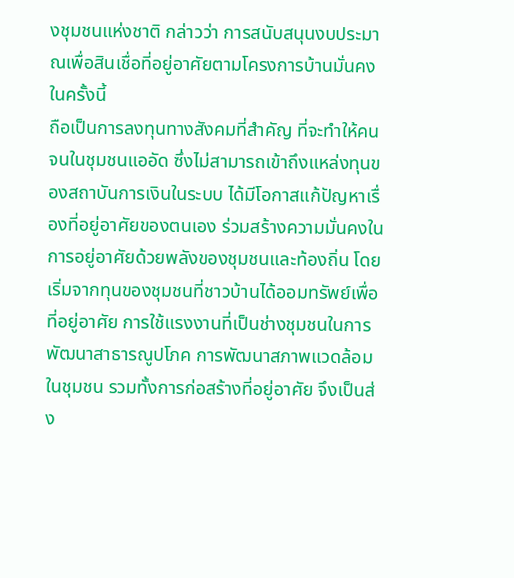งชุมชนแห่งชาติ กล่าวว่า การสนับสนุนงบประมาณเพื่อสินเชื่อที่อยู่อาศัยตามโครงการบ้านมั่นคงในครั้งนี้
ถือเป็นการลงทุนทางสังคมที่สำคัญ ที่จะทำให้คนจนในชุมชนแออัด ซึ่งไม่สามารถเข้าถึงแหล่งทุนของสถาบันการเงินในระบบ ได้มีโอกาสแก้ปัญหาเรื่องที่อยู่อาศัยของตนเอง ร่วมสร้างความมั่นคงในการอยู่อาศัยด้วยพลังของชุมชนและท้องถิ่น โดยเริ่มจากทุนของชุมชนที่ชาวบ้านได้ออมทรัพย์เพื่อที่อยู่อาศัย การใช้แรงงานที่เป็นช่างชุมชนในการพัฒนาสาธารณูปโภค การพัฒนาสภาพแวดล้อมในชุมชน รวมทั้งการก่อสร้างที่อยู่อาศัย จึงเป็นส่ง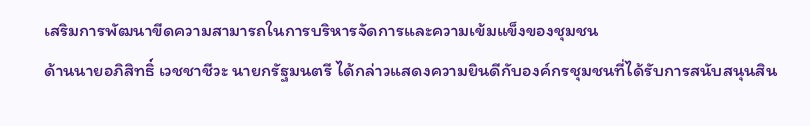เสริมการพัฒนาขีดความสามารถในการบริหารจัดการและความเข้มแข็งของชุมชน
ด้านนายอภิสิทธิ์ เวชชาชีวะ นายกรัฐมนตรี ได้กล่าวแสดงความยินดีกับองค์กรชุมชนที่ได้รับการสนับสนุนสิน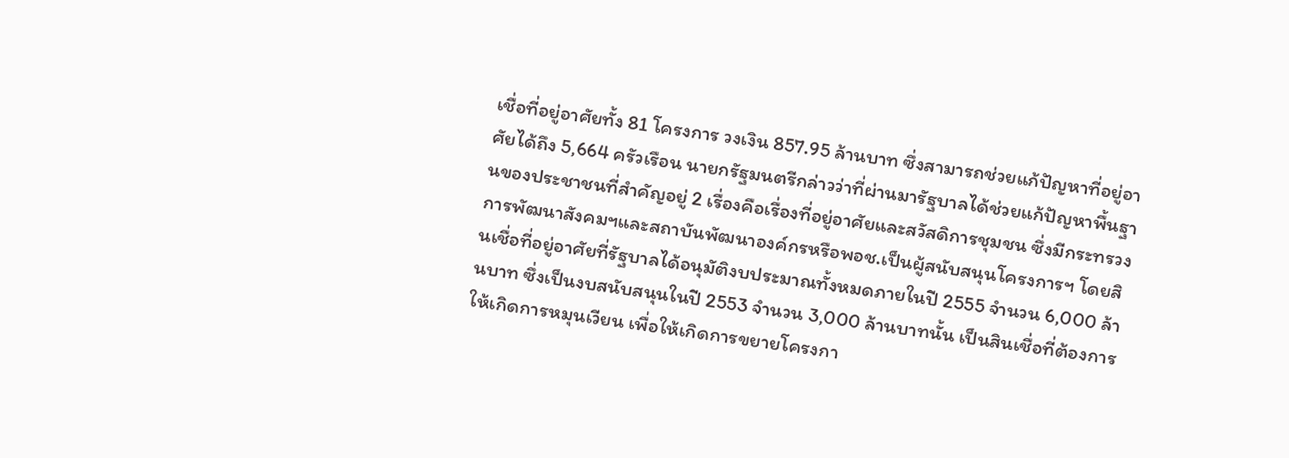เชื่อที่อยู่อาศัยทั้ง 81 โครงการ วงเงิน 857.95 ล้านบาท ซึ่งสามารถช่วยแก้ปัญหาที่อยู่อาศัยได้ถึง 5,664 ครัวเรือน นายกรัฐมนตรีกล่าวว่าที่ผ่านมารัฐบาลได้ช่วยแก้ปัญหาพื้นฐานของประชาชนที่สำคัญอยู่ 2 เรื่องคือเรื่องที่อยู่อาศัยและสวัสดิการชุมชน ซึ่งมีกระทรวงการพัฒนาสังคมฯและสถาบันพัฒนาองค์กรหรือพอช.เป็นผู้สนับสนุนโครงการฯ โดยสินเชื่อที่อยู่อาศัยที่รัฐบาลได้อนุมัติงบประมาณทั้งหมดภายในปี 2555 จำนวน 6,000 ล้านบาท ซึ่งเป็นงบสนับสนุนในปี 2553 จำนวน 3,000 ล้านบาทนั้น เป็นสินเชื่อที่ต้องการให้เกิดการหมุนเวียน เพื่อให้เกิดการขยายโครงกา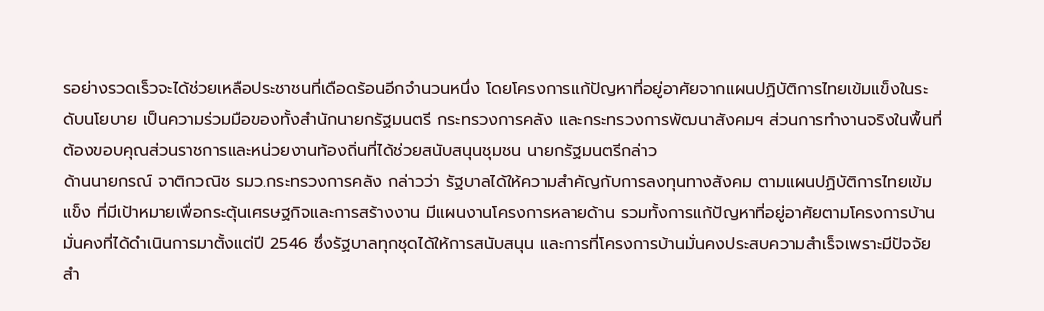รอย่างรวดเร็วจะได้ช่วยเหลือประชาชนที่เดือดร้อนอีกจำนวนหนึ่ง โดยโครงการแก้ปัญหาที่อยู่อาศัยจากแผนปฏิบัติการไทยเข้มแข็งในระดับนโยบาย เป็นความร่วมมือของทั้งสำนักนายกรัฐมนตรี กระทรวงการคลัง และกระทรวงการพัฒนาสังคมฯ ส่วนการทำงานจริงในพื้นที่ต้องขอบคุณส่วนราชการและหน่วยงานท้องถิ่นที่ได้ช่วยสนับสนุนชุมชน นายกรัฐมนตรีกล่าว
ด้านนายกรณ์ จาติกวณิช รมว.กระทรวงการคลัง กล่าวว่า รัฐบาลได้ให้ความสำคัญกับการลงทุนทางสังคม ตามแผนปฏิบัติการไทยเข้มแข็ง ที่มีเป้าหมายเพื่อกระตุ้นเศรษฐกิจและการสร้างงาน มีแผนงานโครงการหลายด้าน รวมทั้งการแก้ปัญหาที่อยู่อาศัยตามโครงการบ้านมั่นคงที่ได้ดำเนินการมาตั้งแต่ปี 2546 ซึ่งรัฐบาลทุกชุดได้ให้การสนับสนุน และการที่โครงการบ้านมั่นคงประสบความสำเร็จเพราะมีปัจจัยสำ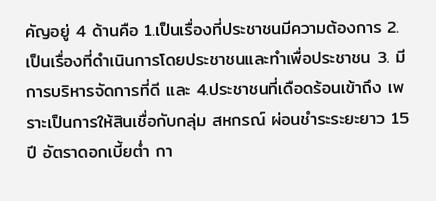คัญอยู่ 4 ด้านคือ 1.เป็นเรื่องที่ประชาชนมีความต้องการ 2.เป็นเรื่องที่ดำเนินการโดยประชาชนและทำเพื่อประชาชน 3. มีการบริหารจัดการที่ดี และ 4.ประชาชนที่เดือดร้อนเข้าถึง เพราะเป็นการให้สินเชื่อกับกลุ่ม สหกรณ์ ผ่อนชำระระยะยาว 15 ปี อัตราดอกเบี้ยต่ำ กา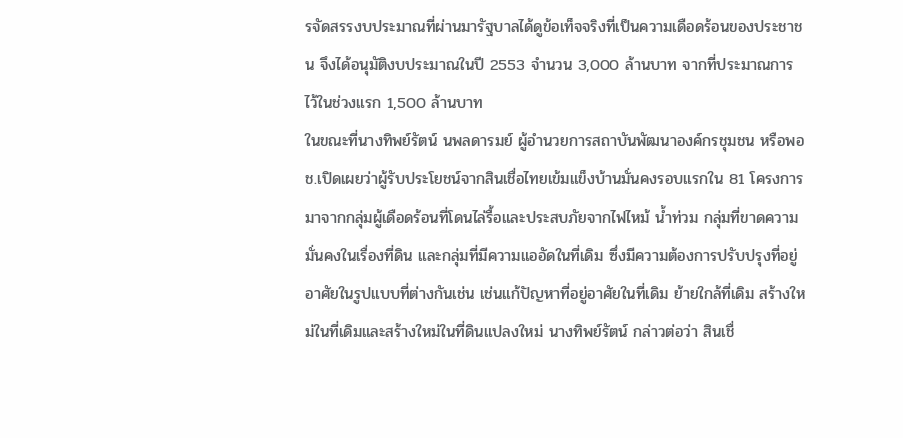รจัดสรรงบประมาณที่ผ่านมารัฐบาลได้ดูข้อเท็จจริงที่เป็นความเดือดร้อนของประชาชน จึงได้อนุมัติงบประมาณในปี 2553 จำนวน 3,000 ล้านบาท จากที่ประมาณการไว้ในช่วงแรก 1,500 ล้านบาท
ในขณะที่นางทิพย์รัตน์ นพลดารมย์ ผู้อำนวยการสถาบันพัฒนาองค์กรชุมชน หรือพอช.เปิดเผยว่าผู้รับประโยชน์จากสินเชื่อไทยเข้มแข็งบ้านมั่นคงรอบแรกใน 81 โครงการมาจากกลุ่มผู้เดือดร้อนที่โดนไล่รื้อและประสบภัยจากไฟไหม้ น้ำท่วม กลุ่มที่ขาดความมั่นคงในเรื่องที่ดิน และกลุ่มที่มีความแออัดในที่เดิม ซึ่งมีความต้องการปรับปรุงที่อยู่อาศัยในรูปแบบที่ต่างกันเช่น เช่นแก้ปัญหาที่อยู่อาศัยในที่เดิม ย้ายใกล้ที่เดิม สร้างใหม่ในที่เดิมและสร้างใหม่ในที่ดินแปลงใหม่ นางทิพย์รัตน์ กล่าวต่อว่า สินเชื่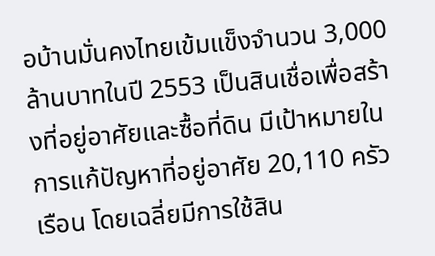อบ้านมั่นคงไทยเข้มแข็งจำนวน 3,000 ล้านบาทในปี 2553 เป็นสินเชื่อเพื่อสร้างที่อยู่อาศัยและซื้อที่ดิน มีเป้าหมายในการแก้ปัญหาที่อยู่อาศัย 20,110 ครัวเรือน โดยเฉลี่ยมีการใช้สิน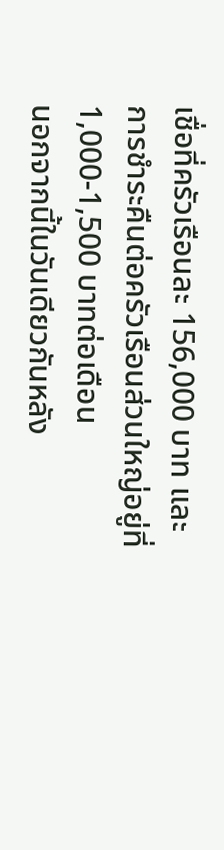เชื่อที่ครัวเรือนละ 156,000 บาท และการชำระคืนต่อครัวเรือนส่วนใหญ่อยู่ที่ 1,000-1,500 บาทต่อเดือน
นอกจากนี้ในวันเดียวกันหลัง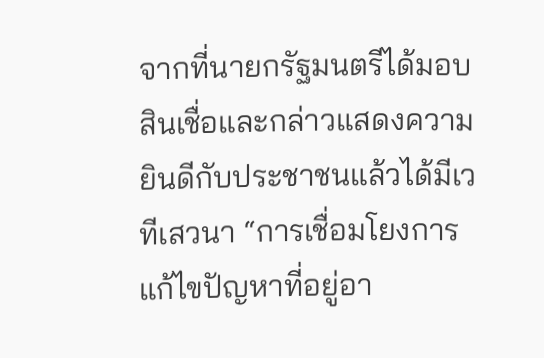จากที่นายกรัฐมนตรีได้มอบสินเชื่อและกล่าวแสดงความยินดีกับประชาชนแล้วได้มีเวทีเสวนา “การเชื่อมโยงการแก้ไขปัญหาที่อยู่อา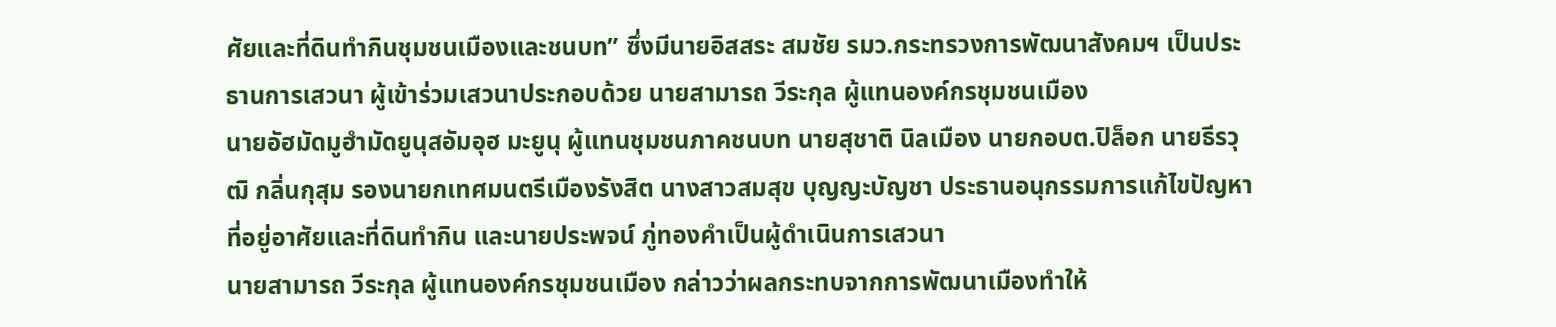ศัยและที่ดินทำกินชุมชนเมืองและชนบท” ซึ่งมีนายอิสสระ สมชัย รมว.กระทรวงการพัฒนาสังคมฯ เป็นประธานการเสวนา ผู้เข้าร่วมเสวนาประกอบด้วย นายสามารถ วีระกุล ผู้แทนองค์กรชุมชนเมือง
นายอัฮมัดมูฮำมัดยูนุสอัมอุฮ มะยูนุ ผู้แทนชุมชนภาคชนบท นายสุชาติ นิลเมือง นายกอบต.ปิล็อก นายธีรวุฒิ กลิ่นกุสุม รองนายกเทศมนตรีเมืองรังสิต นางสาวสมสุข บุญญะบัญชา ประธานอนุกรรมการแก้ไขปัญหาที่อยู่อาศัยและที่ดินทำกิน และนายประพจน์ ภู่ทองคำเป็นผู้ดำเนินการเสวนา
นายสามารถ วีระกุล ผู้แทนองค์กรชุมชนเมือง กล่าวว่าผลกระทบจากการพัฒนาเมืองทำให้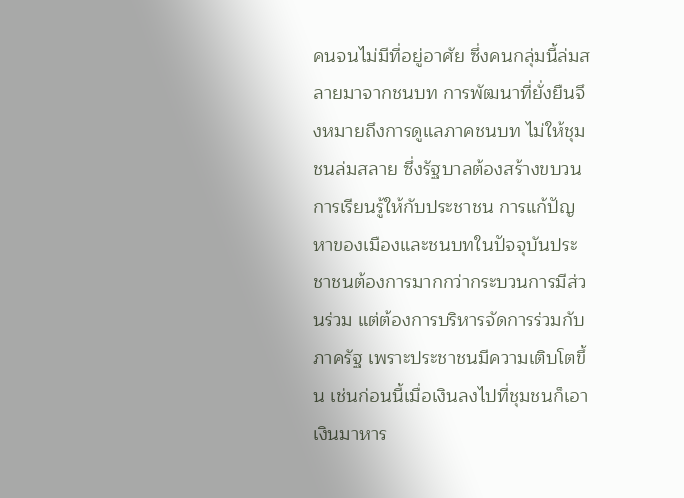คนจนไม่มีที่อยู่อาศัย ซึ่งคนกลุ่มนี้ล่มสลายมาจากชนบท การพัฒนาที่ยั่งยืนจึงหมายถึงการดูแลภาคชนบท ไม่ให้ชุมชนล่มสลาย ซึ่งรัฐบาลต้องสร้างขบวนการเรียนรู้ให้กับประชาชน การแก้ปัญหาของเมืองและชนบทในปัจจุบันประชาชนต้องการมากกว่ากระบวนการมีส่วนร่วม แต่ต้องการบริหารจัดการร่วมกับภาครัฐ เพราะประชาชนมีความเติบโตขึ้น เช่นก่อนนี้เมื่อเงินลงไปที่ชุมชนก็เอาเงินมาหาร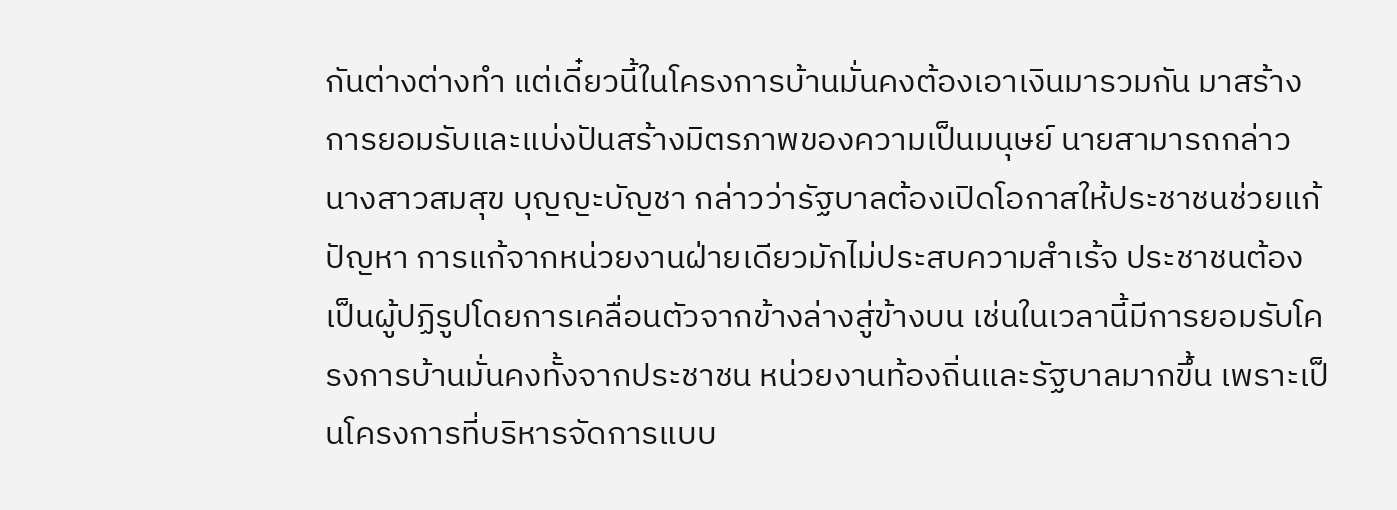กันต่างต่างทำ แต่เดี๋ยวนี้ในโครงการบ้านมั่นคงต้องเอาเงินมารวมกัน มาสร้างการยอมรับและแบ่งปันสร้างมิตรภาพของความเป็นมนุษย์ นายสามารถกล่าว
นางสาวสมสุข บุญญะบัญชา กล่าวว่ารัฐบาลต้องเปิดโอกาสให้ประชาชนช่วยแก้ปัญหา การแก้จากหน่วยงานฝ่ายเดียวมักไม่ประสบความสำเร้จ ประชาชนต้องเป็นผู้ปฏิรูปโดยการเคลื่อนตัวจากข้างล่างสู่ข้างบน เช่นในเวลานี้มีการยอมรับโครงการบ้านมั่นคงทั้งจากประชาชน หน่วยงานท้องถิ่นและรัฐบาลมากขึ้น เพราะเป็นโครงการที่บริหารจัดการแบบ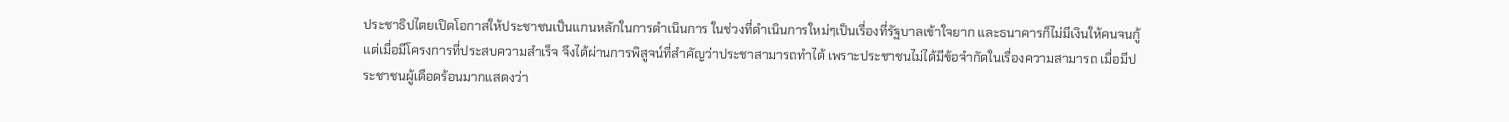ประชาธิปไตยเปิดโอกาสให้ประชาชนเป็นแกนหลักในการดำเนินการ ในช่วงที่ดำเนินการใหม่ๆเป็นเรื่องที่รัฐบาลเข้าใจยาก และธนาคารก็ไม่มีเงินให้คนจนกู้ แต่เมื่อมีโครงการที่ประสบความสำเร็จ จึงได้ผ่านการพิสูจน์ที่สำคัญว่าประชาสามารถทำได้ เพราะประชาชนไม่ได้มีข้อจำกัดในเรื่องความสามารถ เมื่อมีประชาชนผู้เดือดร้อนมากแสดงว่า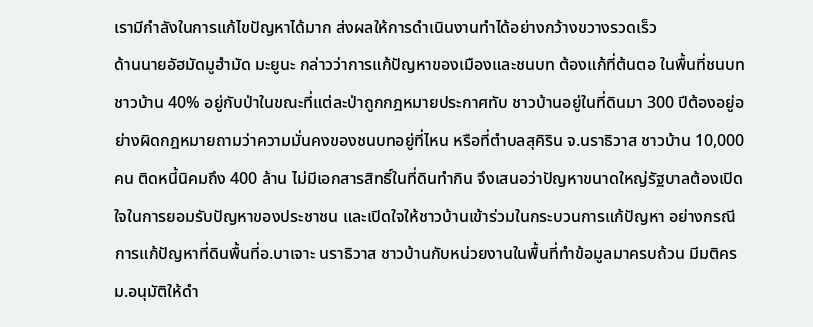เรามีกำลังในการแก้ไขปัญหาได้มาก ส่งผลให้การดำเนินงานทำได้อย่างกว้างขวางรวดเร็ว
ด้านนายอัฮมัดมูฮำมัด มะยูนะ กล่าวว่าการแก้ปัญหาของเมืองและชนบท ต้องแก้ที่ต้นตอ ในพื้นที่ชนบทชาวบ้าน 40% อยู่กับป่าในขณะที่แต่ละป่าถูกกฎหมายประกาศทับ ชาวบ้านอยู่ในที่ดินมา 300 ปีต้องอยู่อย่างผิดกฎหมายถามว่าความมั่นคงของชนบทอยู่ที่ไหน หรือที่ตำบลสุคิริน จ.นราธิวาส ชาวบ้าน 10,000 คน ติดหนี้นิคมถึง 400 ล้าน ไม่มีเอกสารสิทธิ์ในที่ดินทำกิน จึงเสนอว่าปัญหาขนาดใหญ่รัฐบาลต้องเปิดใจในการยอมรับปัญหาของประชาชน และเปิดใจให้ชาวบ้านเข้าร่วมในกระบวนการแก้ปัญหา อย่างกรณีการแก้ปัญหาที่ดินพื้นที่อ.บาเจาะ นราธิวาส ชาวบ้านกับหน่วยงานในพื้นที่ทำข้อมูลมาครบถ้วน มีมติครม.อนุมัติให้ดำ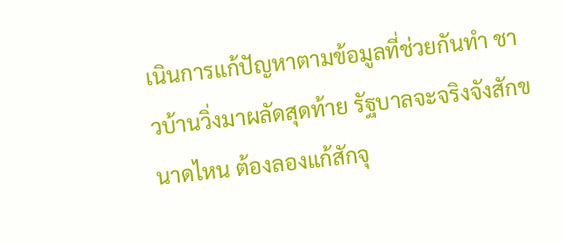เนินการแก้ปัญหาตามข้อมูลที่ช่วยกันทำ ชาวบ้านวิ่งมาผลัดสุดท้าย รัฐบาลจะจริงจังสักขนาดไหน ต้องลองแก้สักจุ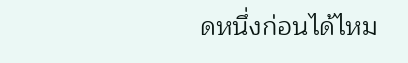ดหนึ่งก่อนได้ไหม